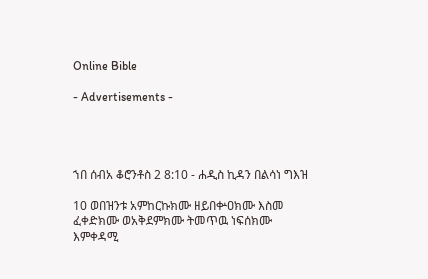Online Bible

- Advertisements -




ኀበ ሰብአ ቆሮንቶስ 2 8:10 - ሐዲስ ኪዳን በልሳነ ግእዝ

10 ወበዝንቱ አምከርኩክሙ ዘይበቍዐክሙ እስመ ፈቀድክሙ ወአቅደምክሙ ትመጥዉ ነፍሰክሙ እምቀዳሚ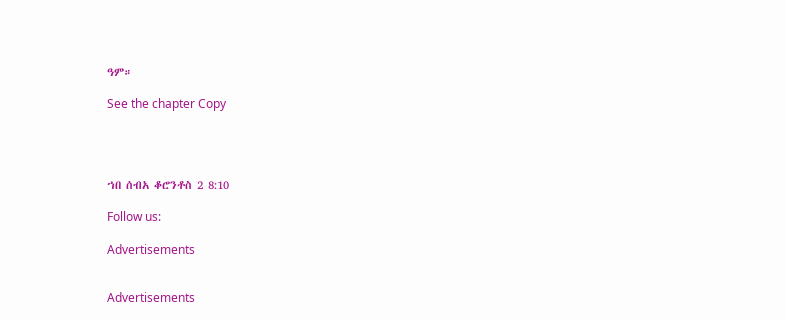ዓም።

See the chapter Copy




ኀበ ሰብአ ቆሮንቶስ 2 8:10

Follow us:

Advertisements


Advertisements